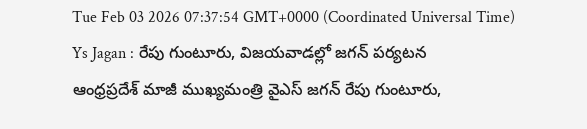Tue Feb 03 2026 07:37:54 GMT+0000 (Coordinated Universal Time)
Ys Jagan : రేపు గుంటూరు, విజయవాడల్లో జగన్ పర్యటన
ఆంధ్రప్రదేశ్ మాజీ ముఖ్యమంత్రి వైఎస్ జగన్ రేపు గుంటూరు,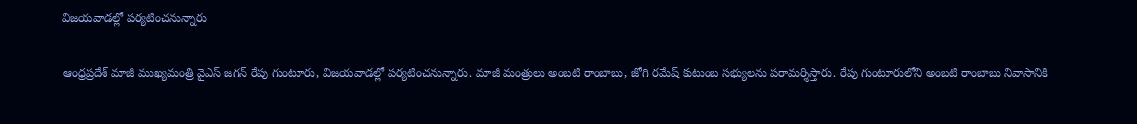విజయవాడల్లో పర్యటించనున్నారు

ఆంధ్రప్రదేశ్ మాజీ ముఖ్యమంత్రి వైఎస్ జగన్ రేపు గుంటూరు, విజయవాడల్లో పర్యటించనున్నారు. మాజీ మంత్రులు అంబటి రాంబాబు, జోగి రమేష్ కుటుంబ సభ్యులను పరామర్శిస్తారు. రేపు గుంటూరులోని అంబటి రాంబాబు నివాసానికి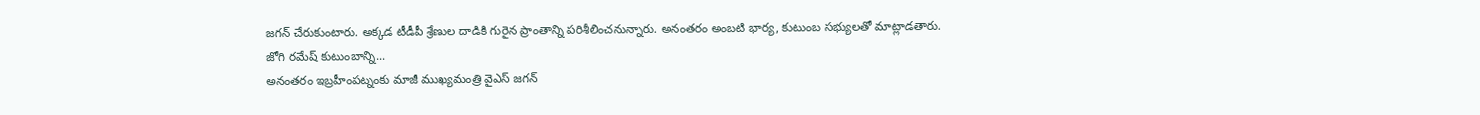జగన్ చేరుకుంటారు. అక్కడ టీడీపీ శ్రేణుల దాడికి గురైన ప్రాంతాన్ని పరిశీలించనున్నారు. అనంతరం అంబటి భార్య, కుటుంబ సభ్యులతో మాట్లాడతారు.
జోగి రమేష్ కుటుంబాన్ని...
అనంతరం ఇబ్రహీంపట్నంకు మాజీ ముఖ్యమంత్రి వైఎస్ జగన్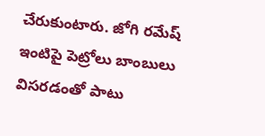చేరుకుంటారు. జోగి రమేష్ ఇంటిపై పెట్రోలు బాంబులు విసరడంతో పాటు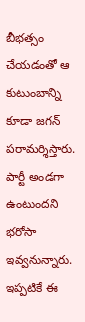బీభత్సం చేయడంతో ఆ కుటుంబాన్ని కూడా జగన్ పరామర్శిస్తారు. పార్టీ అండగా ఉంటుందని భరోసా ఇవ్వనున్నారు. ఇప్పటికే ఈ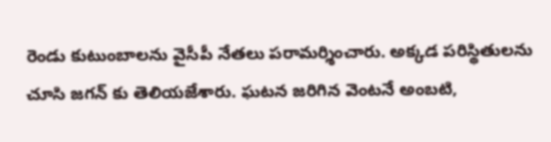రెండు కుటుంబాలను వైసీపీ నేతలు పరామర్శించారు. అక్కడ పరిస్థితులను చూసి జగన్ కు తెలియజేశారు. ఘటన జరిగిన వెంటనే అంబటి,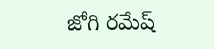జోగి రమేష్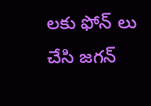లకు ఫోన్ లు చేసి జగన్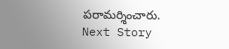పరామర్శించారు.
Next Story